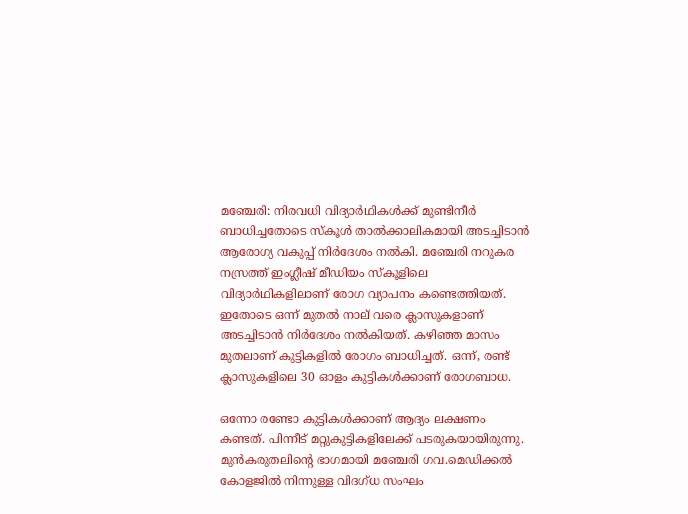മഞ്ചേരി: നിരവധി വിദ്യാർഥികൾക്ക് മുണ്ടിനീർ ബാധിച്ചതോടെ സ്കൂൾ താൽക്കാലികമായി അടച്ചിടാൻ ആരോഗ്യ വകുപ്പ് നിർദേശം നൽകി. മഞ്ചേരി നറുകര നസ്രത്ത് ഇംഗ്ലീഷ് മീഡിയം സ്കൂളിലെ വിദ്യാർഥികളിലാണ് രോഗ വ്യാപനം കണ്ടെത്തിയത്. ഇതോടെ ഒന്ന് മുതൽ നാല് വരെ ക്ലാസുകളാണ് അടച്ചിടാൻ നിർദേശം നൽകിയത്. കഴിഞ്ഞ മാസം മുതലാണ് കുട്ടികളിൽ രോഗം ബാധിച്ചത്. ഒന്ന്, രണ്ട് ക്ലാസുകളിലെ 30 ഓളം കുട്ടികൾക്കാണ് രോഗബാധ.

ഒന്നോ രണ്ടോ കുട്ടികൾക്കാണ് ആദ്യം ലക്ഷണം കണ്ടത്. പിന്നീട് മറ്റുകുട്ടികളിലേക്ക് പടരുകയായിരുന്നു. മുൻകരുതലിന്‍റെ ഭാഗമായി മഞ്ചേരി ഗവ.മെഡിക്കൽ കോളജിൽ നിന്നുള്ള വിദഗ്ധ സംഘം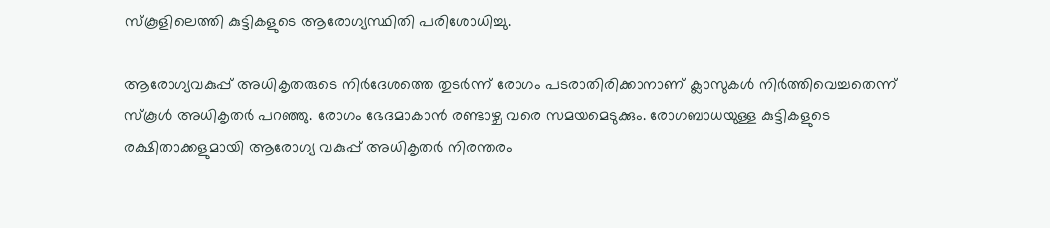സ്കൂളിലെത്തി കുട്ടികളുടെ ആരോഗ്യസ്ഥിതി പരിശോധിച്ചു.

ആരോഗ്യവകുപ്പ് അധികൃതരുടെ നിർദേശത്തെ തുടർന്ന് രോഗം പടരാതിരിക്കാനാണ് ക്ലാസുകൾ നിർത്തിവെച്ചതെന്ന് സ്കൂൾ അധികൃതർ പറഞ്ഞു. രോഗം ഭേദമാകാൻ രണ്ടാഴ്ച വരെ സമയമെടുക്കും. രോഗബാധയുള്ള കുട്ടികളുടെ രക്ഷിതാക്കളുമായി ആരോഗ്യ വകുപ്പ് അധികൃതർ നിരന്തരം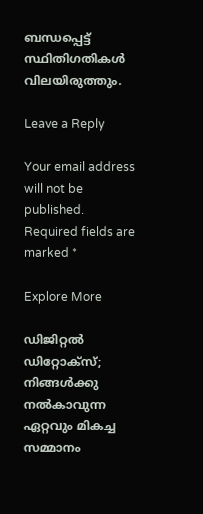ബന്ധപ്പെട്ട് സ്ഥിതിഗതികൾ വിലയിരുത്തും.

Leave a Reply

Your email address will not be published. Required fields are marked *

Explore More

ഡിജിറ്റല്‍ ഡിറ്റോക്‌സ്; നിങ്ങള്‍ക്കു നല്‍കാവുന്ന ഏറ്റവും മികച്ച സമ്മാനം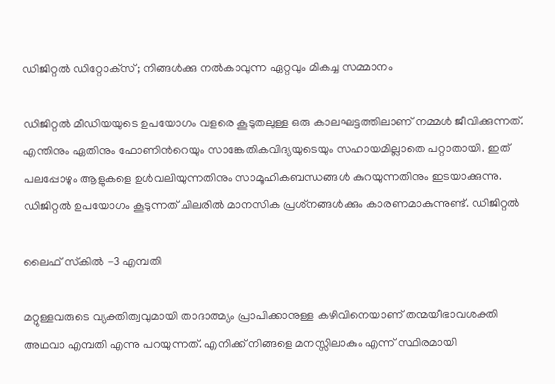ഡിജിറ്റല്‍ ഡിറ്റോക്‌സ്; നിങ്ങള്‍ക്കു നല്‍കാവുന്ന ഏറ്റവും മികച്ച സമ്മാനം

ഡിജിറ്റല്‍ മീഡിയയുടെ ഉപയോഗം വളരെ കൂടുതലുള്ള ഒരു കാലഘട്ടത്തിലാണ് നമ്മള്‍ ജീവിക്കുന്നത്. എന്തിനും ഏതിനും ഫോണിന്‍റെയും സാങ്കേതികവിദ്യയുടെയും സഹായമില്ലാതെ പറ്റാതായി. ഇത് പലപ്പോഴും ആളുകളെ ഉള്‍വലിയുന്നതിനും സാമൂഹികബന്ധങ്ങള്‍ കുറയുന്നതിനും ഇടയാക്കുന്നു. ഡിജിറ്റല്‍ ഉപയോഗം കൂടുന്നത് ചിലരില്‍ മാനസിക പ്രശ്‌നങ്ങള്‍ക്കും കാരണമാകുന്നുണ്ട്. ഡിജിറ്റല്‍

ലൈഫ് സ്‌കില്‍ -3 എമ്പതി

മറ്റുള്ളവരുടെ വ്യക്തിത്വവുമായി താദാത്മ്യം പ്രാപിക്കാനുള്ള കഴിവിനെയാണ് തന്മയീഭാവശക്തി അഥവാ എമ്പതി എന്നു പറയുന്നത്. എനിക്ക് നിങ്ങളെ മനസ്സിലാകും എന്ന് സ്ഥിരമായി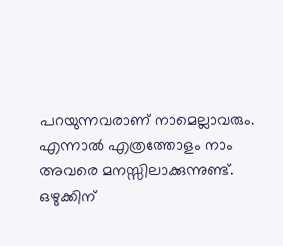പറയുന്നവരാണ് നാമെല്ലാവരും. എന്നാല്‍ എത്രത്തോളം നാം അവരെ മനസ്സിലാക്കുന്നുണ്ട്. ഒഴുക്കിന്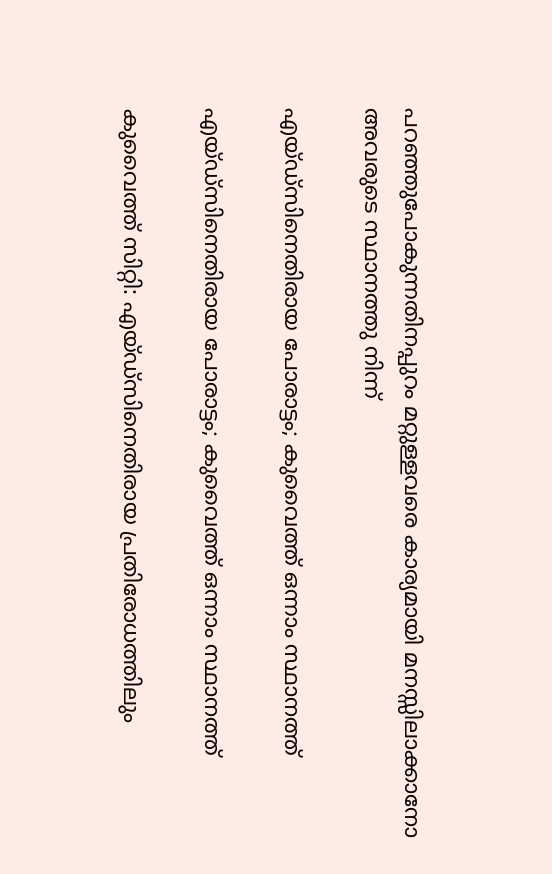പറഞ്ഞുപോകുന്നതിനപ്പുറം മറ്റുള്ളവരെ കാര്യമായി മനസ്സിലാക്കാനോ അവരുടെ സ്ഥാനത്തു നിന്ന്

എയ്ഡ്‌സിനെതിരായ പോരാട്ടം; കുവൈത്ത് ഒന്നാം സ്ഥാനത്ത്

എയ്ഡ്‌സിനെതിരായ പോരാട്ടം; കുവൈത്ത് ഒന്നാം സ്ഥാനത്ത്

കുവൈത്ത് സിറ്റി: എയ്ഡ്‌സിനെതിരായ പ്രതിരോധത്തിലും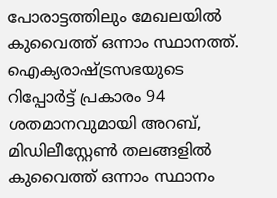പോരാട്ടത്തിലും മേഖലയിൽ കുവൈത്ത് ഒന്നാം സ്ഥാനത്ത്. ഐക്യരാഷ്ട്രസഭയുടെ റിപ്പോർട്ട് പ്രകാരം 94 ശതമാനവുമായി അറബ്, മിഡിലീസ്റ്റേൺ തലങ്ങളിൽ കുവൈത്ത് ഒന്നാം സ്ഥാനം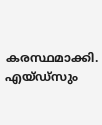കരസ്ഥമാക്കി. എയ്ഡ്‌സും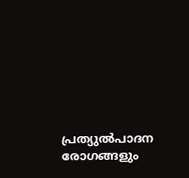പ്രത്യുൽപാദന രോഗങ്ങളും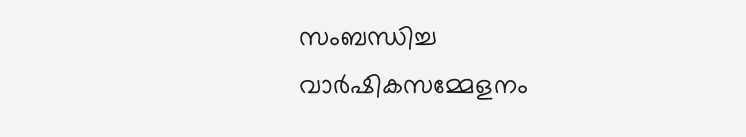സംബന്ധിച്ച വാർഷികസമ്മേളനം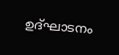ഉദ്ഘാടനം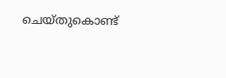ചെയ്തുകൊണ്ട്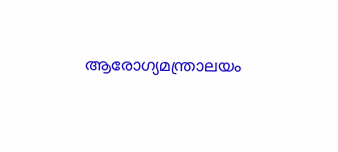ആരോഗ്യമന്ത്രാലയം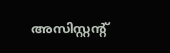അസിസ്റ്റന്റ്